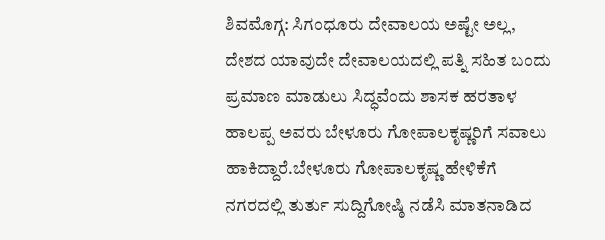ಶಿವಮೊಗ್ಗ: ಸಿಗಂಧೂರು ದೇವಾಲಯ ಅಷ್ಟೇ ಅಲ್ಲ, ದೇಶದ ಯಾವುದೇ ದೇವಾಲಯದಲ್ಲಿ ಪತ್ನಿ ಸಹಿತ ಬಂದು ಪ್ರಮಾಣ ಮಾಡುಲು ಸಿದ್ಧವೆಂದು ಶಾಸಕ ಹರತಾಳ ಹಾಲಪ್ಪ ಅವರು ಬೇಳೂರು ಗೋಪಾಲಕೃಷ್ಣರಿಗೆ ಸವಾಲು ಹಾಕಿದ್ದಾರೆ.ಬೇಳೂರು ಗೋಪಾಲಕೃಷ್ಣ ಹೇಳಿಕೆಗೆ ನಗರದಲ್ಲಿ ತುರ್ತು ಸುದ್ದಿಗೋಷ್ಠಿ ನಡೆಸಿ ಮಾತನಾಡಿದ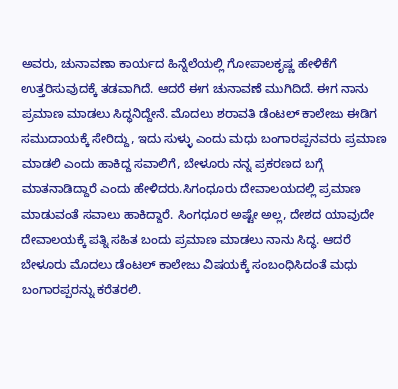ಅವರು, ಚುನಾವಣಾ ಕಾರ್ಯದ ಹಿನ್ನೆಲೆಯಲ್ಲಿ ಗೋಪಾಲಕೃಷ್ಣ ಹೇಳಿಕೆಗೆ ಉತ್ತರಿಸುವುದಕ್ಕೆ ತಡವಾಗಿದೆ. ಆದರೆ ಈಗ ಚುನಾವಣೆ ಮುಗಿದಿದೆ. ಈಗ ನಾನು ಪ್ರಮಾಣ ಮಾಡಲು ಸಿದ್ಧನಿದ್ದೇನೆ. ಮೊದಲು ಶರಾವತಿ ಡೆಂಟಲ್ ಕಾಲೇಜು ಈಡಿಗ ಸಮುದಾಯಕ್ಕೆ ಸೇರಿದ್ದು, ಇದು ಸುಳ್ಳು ಎಂದು ಮಧು ಬಂಗಾರಪ್ಪನವರು ಪ್ರಮಾಣ ಮಾಡಲಿ ಎಂದು ಹಾಕಿದ್ದ ಸವಾಲಿಗೆ, ಬೇಳೂರು ನನ್ನ ಪ್ರಕರಣದ ಬಗ್ಗೆ ಮಾತನಾಡಿದ್ದಾರೆ ಎಂದು ಹೇಳಿದರು.ಸಿಗಂಧೂರು ದೇವಾಲಯದಲ್ಲಿ ಪ್ರಮಾಣ ಮಾಡುವಂತೆ ಸವಾಲು ಹಾಕಿದ್ದಾರೆ. ಸಿಂಗಧೂರ ಅಷ್ಟೇ ಅಲ್ಲ, ದೇಶದ ಯಾವುದೇ ದೇವಾಲಯಕ್ಕೆ ಪತ್ನಿ ಸಹಿತ ಬಂದು ಪ್ರಮಾಣ ಮಾಡಲು ನಾನು ಸಿದ್ಧ. ಆದರೆ ಬೇಳೂರು ಮೊದಲು ಡೆಂಟಲ್ ಕಾಲೇಜು ವಿಷಯಕ್ಕೆ ಸಂಬಂಧಿಸಿದಂತೆ ಮಧು ಬಂಗಾರಪ್ಪರನ್ನು ಕರೆತರಲಿ.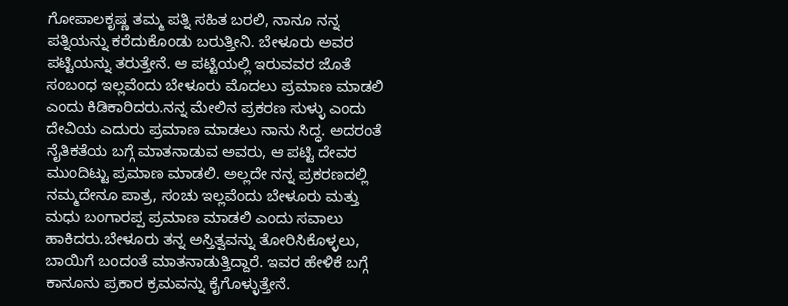ಗೋಪಾಲಕೃಷ್ಣ ತಮ್ಮ ಪತ್ನಿ ಸಹಿತ ಬರಲಿ, ನಾನೂ ನನ್ನ ಪತ್ನಿಯನ್ನು ಕರೆದುಕೊಂಡು ಬರುತ್ತೀನಿ. ಬೇಳೂರು ಅವರ ಪಟ್ಟಿಯನ್ನು ತರುತ್ತೇನೆ. ಆ ಪಟ್ಟಿಯಲ್ಲಿ ಇರುವವರ ಜೊತೆ ಸಂಬಂಧ ಇಲ್ಲವೆಂದು ಬೇಳೂರು ಮೊದಲು ಪ್ರಮಾಣ ಮಾಡಲಿ ಎಂದು ಕಿಡಿಕಾರಿದರು.ನನ್ನ ಮೇಲಿನ ಪ್ರಕರಣ ಸುಳ್ಳು ಎಂದು ದೇವಿಯ ಎದುರು ಪ್ರಮಾಣ ಮಾಡಲು ನಾನು ಸಿದ್ಧ. ಅದರಂತೆ ನೈತಿಕತೆಯ ಬಗ್ಗೆ ಮಾತನಾಡುವ ಅವರು, ಆ ಪಟ್ಟಿ ದೇವರ ಮುಂದಿಟ್ಟು ಪ್ರಮಾಣ ಮಾಡಲಿ. ಅಲ್ಲದೇ ನನ್ನ ಪ್ರಕರಣದಲ್ಲಿ ನಮ್ಮದೇನೂ ಪಾತ್ರ, ಸಂಚು ಇಲ್ಲವೆಂದು ಬೇಳೂರು ಮತ್ತು ಮಧು ಬಂಗಾರಪ್ಪ ಪ್ರಮಾಣ ಮಾಡಲಿ ಎಂದು ಸವಾಲು ಹಾಕಿದರು.ಬೇಳೂರು ತನ್ನ ಅಸ್ತಿತ್ವವನ್ನು ತೋರಿಸಿಕೊಳ್ಳಲು, ಬಾಯಿಗೆ ಬಂದಂತೆ ಮಾತನಾಡುತ್ತಿದ್ದಾರೆ. ಇವರ ಹೇಳಿಕೆ ಬಗ್ಗೆ ಕಾನೂನು ಪ್ರಕಾರ ಕ್ರಮವನ್ನು ಕೈಗೊಳ್ಳುತ್ತೇನೆ.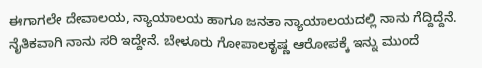ಈಗಾಗಲೇ ದೇವಾಲಯ, ನ್ಯಾಯಾಲಯ ಹಾಗೂ ಜನತಾ ನ್ಯಾಯಾಲಯದಲ್ಲಿ ನಾನು ಗೆದ್ದಿದ್ದೆನೆ. ನೈತಿಕವಾಗಿ ನಾನು ಸರಿ ಇದ್ದೇನೆ. ಬೇಳೂರು ಗೋಪಾಲಕೃಷ್ಣ ಆರೋಪಕ್ಕೆ ಇನ್ನು ಮುಂದೆ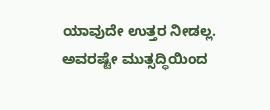ಯಾವುದೇ ಉತ್ತರ ನೀಡಲ್ಲ. ಅವರಷ್ಟೇ ಮುತ್ಸದ್ಧಿಯಿಂದ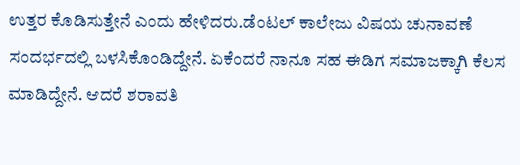ಉತ್ತರ ಕೊಡಿಸುತ್ತೇನೆ ಎಂದು ಹೇಳಿದರು.ಡೆಂಟಲ್ ಕಾಲೇಜು ವಿಷಯ ಚುನಾವಣೆ ಸಂದರ್ಭದಲ್ಲಿ ಬಳಸಿಕೊಂಡಿದ್ದೇನೆ. ಏಕೆಂದರೆ ನಾನೂ ಸಹ ಈಡಿಗ ಸಮಾಜಕ್ಕಾಗಿ ಕೆಲಸ ಮಾಡಿದ್ದೇನೆ. ಆದರೆ ಶರಾವತಿ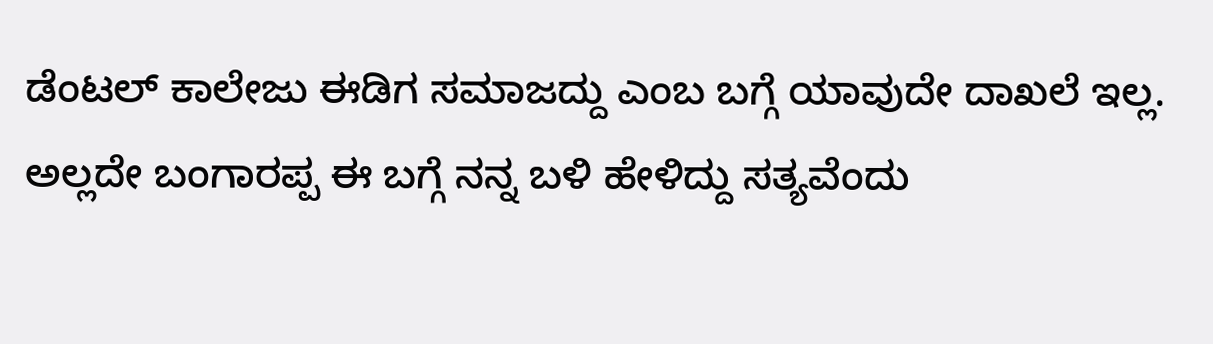ಡೆಂಟಲ್ ಕಾಲೇಜು ಈಡಿಗ ಸಮಾಜದ್ದು ಎಂಬ ಬಗ್ಗೆ ಯಾವುದೇ ದಾಖಲೆ ಇಲ್ಲ. ಅಲ್ಲದೇ ಬಂಗಾರಪ್ಪ ಈ ಬಗ್ಗೆ ನನ್ನ ಬಳಿ ಹೇಳಿದ್ದು ಸತ್ಯವೆಂದು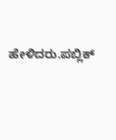ಹೇಳಿದರು.ಪಬ್ಲಿಕ್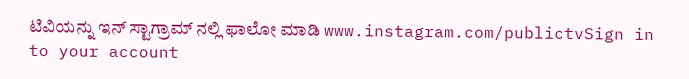ಟಿವಿಯನ್ನು ಇನ್ ಸ್ಟಾಗ್ರಾಮ್ ನಲ್ಲಿ ಫಾಲೋ ಮಾಡಿ www.instagram.com/publictvSign in to your account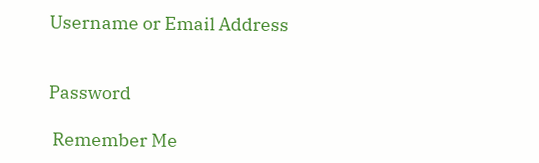Username or Email Address


Password

 Remember Me